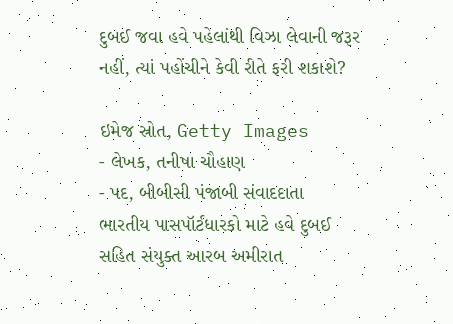દુબઈ જવા હવે પહેલાંથી વિઝા લેવાની જરૂર નહીં, ત્યાં પહોંચીને કેવી રીતે ફરી શકાશે?

ઇમેજ સ્રોત, Getty Images
- લેખક, તનીષા ચૌહાણ
- પદ, બીબીસી પંજાબી સંવાદદાતા
ભારતીય પાસપૉર્ટધારકો માટે હવે દુબઈ સહિત સંયુક્ત આરબ અમીરાત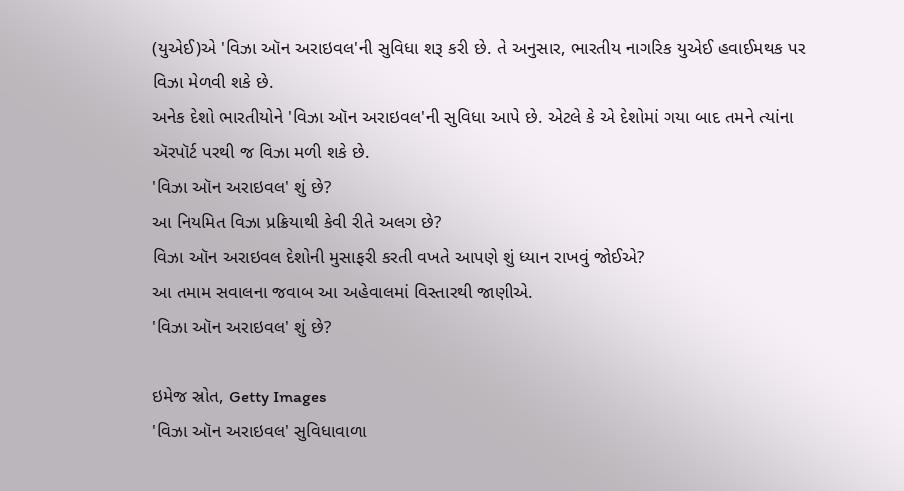(યુએઈ)એ 'વિઝા ઑન અરાઇવલ'ની સુવિધા શરૂ કરી છે. તે અનુસાર, ભારતીય નાગરિક યુએઈ હવાઈમથક પર વિઝા મેળવી શકે છે.
અનેક દેશો ભારતીયોને 'વિઝા ઑન અરાઇવલ'ની સુવિધા આપે છે. એટલે કે એ દેશોમાં ગયા બાદ તમને ત્યાંના ઍરપૉર્ટ પરથી જ વિઝા મળી શકે છે.
'વિઝા ઑન અરાઇવલ' શું છે?
આ નિયમિત વિઝા પ્રક્રિયાથી કેવી રીતે અલગ છે?
વિઝા ઑન અરાઇવલ દેશોની મુસાફરી કરતી વખતે આપણે શું ધ્યાન રાખવું જોઈએ?
આ તમામ સવાલના જવાબ આ અહેવાલમાં વિસ્તારથી જાણીએ.
'વિઝા ઑન અરાઇવલ' શું છે?

ઇમેજ સ્રોત, Getty Images
'વિઝા ઑન અરાઇવલ' સુવિધાવાળા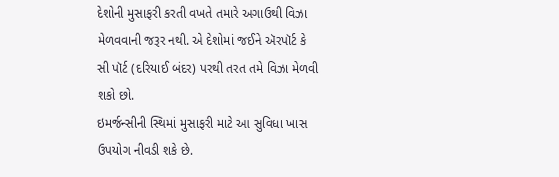દેશોની મુસાફરી કરતી વખતે તમારે અગાઉથી વિઝા મેળવવાની જરૂર નથી. એ દેશોમાં જઈને ઍરપૉર્ટ કે સી પૉર્ટ (દરિયાઈ બંદર) પરથી તરત તમે વિઝા મેળવી શકો છો.
ઇમર્જન્સીની સ્થિમાં મુસાફરી માટે આ સુવિધા ખાસ ઉપયોગ નીવડી શકે છે.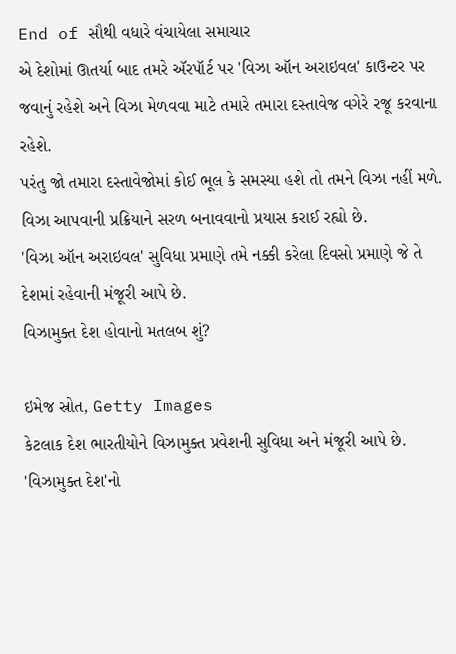End of સૌથી વધારે વંચાયેલા સમાચાર
એ દેશોમાં ઊતર્યા બાદ તમરે ઍરપૉર્ટ પર 'વિઝા ઑન અરાઇવલ' કાઉન્ટર પર જવાનું રહેશે અને વિઝા મેળવવા માટે તમારે તમારા દસ્તાવેજ વગેરે રજૂ કરવાના રહેશે.
પરંતુ જો તમારા દસ્તાવેજોમાં કોઈ ભૂલ કે સમસ્યા હશે તો તમને વિઝા નહીં મળે.
વિઝા આપવાની પ્રક્રિયાને સરળ બનાવવાનો પ્રયાસ કરાઈ રહ્યો છે.
'વિઝા ઑન અરાઇવલ' સુવિધા પ્રમાણે તમે નક્કી કરેલા દિવસો પ્રમાણે જે તે દેશમાં રહેવાની મંજૂરી આપે છે.
વિઝામુક્ત દેશ હોવાનો મતલબ શું?

ઇમેજ સ્રોત, Getty Images
કેટલાક દેશ ભારતીયોને વિઝામુક્ત પ્રવેશની સુવિધા અને મંજૂરી આપે છે.
'વિઝામુક્ત દેશ'નો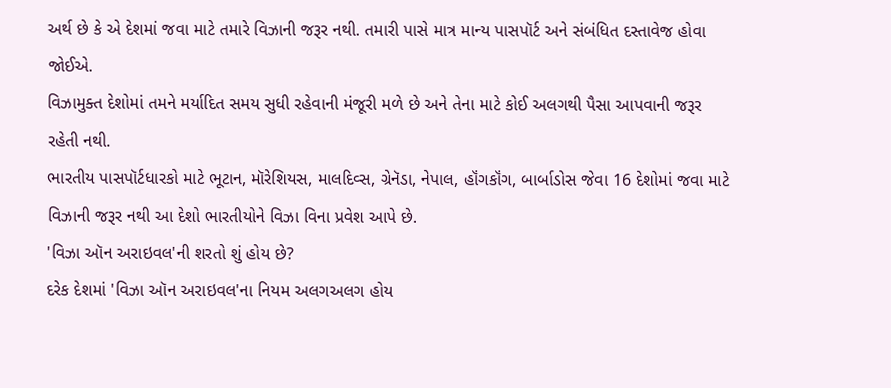અર્થ છે કે એ દેશમાં જવા માટે તમારે વિઝાની જરૂર નથી. તમારી પાસે માત્ર માન્ય પાસપૉર્ટ અને સંબંધિત દસ્તાવેજ હોવા જોઈએ.
વિઝામુક્ત દેશોમાં તમને મર્યાદિત સમય સુધી રહેવાની મંજૂરી મળે છે અને તેના માટે કોઈ અલગથી પૈસા આપવાની જરૂર રહેતી નથી.
ભારતીય પાસપૉર્ટધારકો માટે ભૂટાન, મૉરેશિયસ, માલદિવ્સ, ગ્રેનૅડા, નેપાલ, હૉંગકૉંગ, બાર્બાડોસ જેવા 16 દેશોમાં જવા માટે વિઝાની જરૂર નથી આ દેશો ભારતીયોને વિઝા વિના પ્રવેશ આપે છે.
'વિઝા ઑન અરાઇવલ'ની શરતો શું હોય છે?
દરેક દેશમાં 'વિઝા ઑન અરાઇવલ'ના નિયમ અલગઅલગ હોય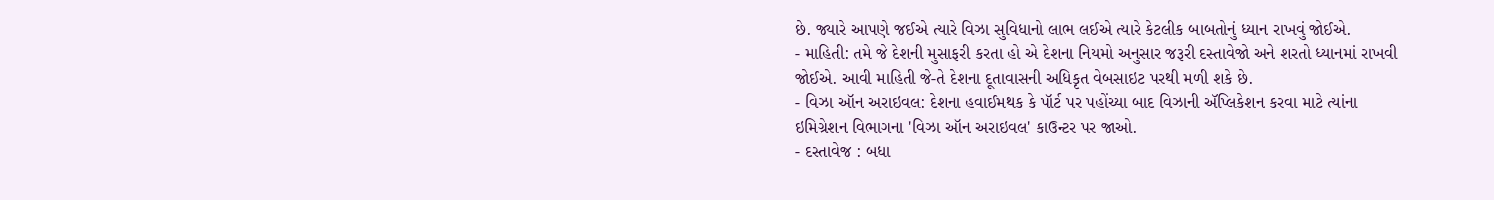છે. જ્યારે આપણે જઈએ ત્યારે વિઝા સુવિધાનો લાભ લઈએ ત્યારે કેટલીક બાબતોનું ધ્યાન રાખવું જોઈએ.
- માહિતી: તમે જે દેશની મુસાફરી કરતા હો એ દેશના નિયમો અનુસાર જરૂરી દસ્તાવેજો અને શરતો ધ્યાનમાં રાખવી જોઈએ. આવી માહિતી જે-તે દેશના દૂતાવાસની અધિકૃત વેબસાઇટ પરથી મળી શકે છે.
- વિઝા ઑન અરાઇવલ: દેશના હવાઈમથક કે પૉર્ટ પર પહોંચ્યા બાદ વિઝાની ઍપ્લિકેશન કરવા માટે ત્યાંના ઇમિગ્રેશન વિભાગના 'વિઝા ઑન અરાઇવલ' કાઉન્ટર પર જાઓ.
- દસ્તાવેજ : બધા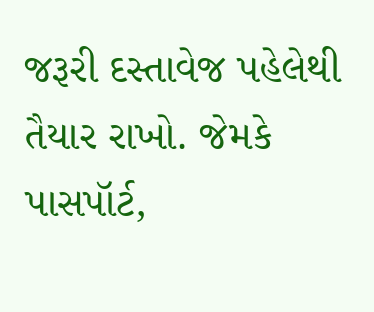જરૂરી દસ્તાવેજ પહેલેથી તૈયાર રાખો. જેમકે પાસપૉર્ટ,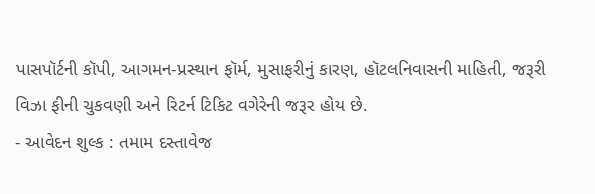પાસપૉર્ટની કૉપી, આગમન-પ્રસ્થાન ફૉર્મ, મુસાફરીનું કારણ, હૉટલનિવાસની માહિતી, જરૂરી વિઝા ફીની ચુકવણી અને રિટર્ન ટિકિટ વગેરેની જરૂર હોય છે.
- આવેદન શુલ્ક : તમામ દસ્તાવેજ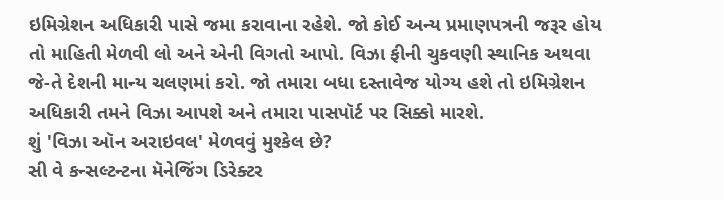ઇમિગ્રેશન અધિકારી પાસે જમા કરાવાના રહેશે. જો કોઈ અન્ય પ્રમાણપત્રની જરૂર હોય તો માહિતી મેળવી લો અને એની વિગતો આપો. વિઝા ફીની ચુકવણી સ્થાનિક અથવા જે-તે દેશની માન્ય ચલણમાં કરો. જો તમારા બધા દસ્તાવેજ યોગ્ય હશે તો ઇમિગ્રેશન અધિકારી તમને વિઝા આપશે અને તમારા પાસપૉર્ટ પર સિક્કો મારશે.
શું 'વિઝા ઑન અરાઇવલ' મેળવવું મુશ્કેલ છે?
સી વે કન્સલ્ટન્ટના મૅનેજિંગ ડિરેક્ટર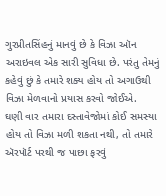ગુરપ્રીતસિંહનું માનવું છે કે વિઝા ઑન અરાઇવલ એક સારી સુવિધા છે. પરંતુ તેમનું કહેવું છું કે તમારે શક્ય હોય તો અગાઉથી વિઝા મેળવાનો પ્રયાસ કરવો જોઈએ.
ઘણી વાર તમારા દસ્તાવેજોમાં કોઈ સમસ્યા હોય તો વિઝા મળી શકતા નથી, તો તમારે ઍરપૉર્ટ પરથી જ પાછા ફરવું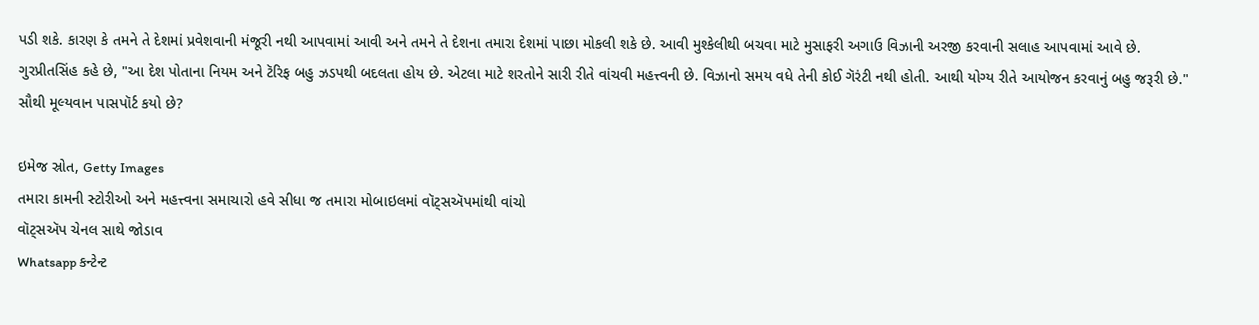પડી શકે. કારણ કે તમને તે દેશમાં પ્રવેશવાની મંજૂરી નથી આપવામાં આવી અને તમને તે દેશના તમારા દેશમાં પાછા મોકલી શકે છે. આવી મુશ્કેલીથી બચવા માટે મુસાફરી અગાઉ વિઝાની અરજી કરવાની સલાહ આપવામાં આવે છે.
ગુરપ્રીતસિંહ કહે છે, "આ દેશ પોતાના નિયમ અને ટૅરિફ બહુ ઝડપથી બદલતા હોય છે. એટલા માટે શરતોને સારી રીતે વાંચવી મહત્ત્વની છે. વિઝાનો સમય વધે તેની કોઈ ગૅરંટી નથી હોતી. આથી યોગ્ય રીતે આયોજન કરવાનું બહુ જરૂરી છે."
સૌથી મૂલ્યવાન પાસપૉર્ટ કયો છે?

ઇમેજ સ્રોત, Getty Images
તમારા કામની સ્ટોરીઓ અને મહત્ત્વના સમાચારો હવે સીધા જ તમારા મોબાઇલમાં વૉટ્સઍપમાંથી વાંચો
વૉટ્સઍપ ચેનલ સાથે જોડાવ
Whatsapp કન્ટેન્ટ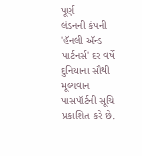પૂર્ણ
લંડનની કંપની 'હૅનલી ઍન્ડ પાર્ટનર્સ' દર વર્ષે દુનિયાના સૌથી મૂલ્યવાન પાસપૉર્ટની સૂચિ પ્રકાશિત કરે છે.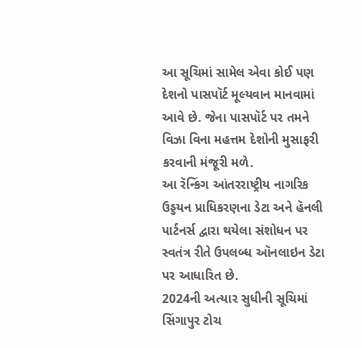આ સૂચિમાં સામેલ એવા કોઈ પણ દેશનો પાસપૉર્ટ મૂલ્યવાન માનવામાં આવે છે. જેના પાસપૉર્ટ પર તમને વિઝા વિના મહત્તમ દેશોની મુસાફરી કરવાની મંજૂરી મળે.
આ રૅન્કિંગ આંતરરાષ્ટ્રીય નાગરિક ઉડ્ડયન પ્રાધિકરણના ડેટા અને હૅનલી પાર્ટનર્સ દ્વારા થયેલા સંશોધન પર સ્વતંત્ર રીતે ઉપલબ્ધ ઑનલાઇન ડેટા પર આધારિત છે.
2024ની અત્યાર સુધીની સૂચિમાં સિંગાપુર ટોચ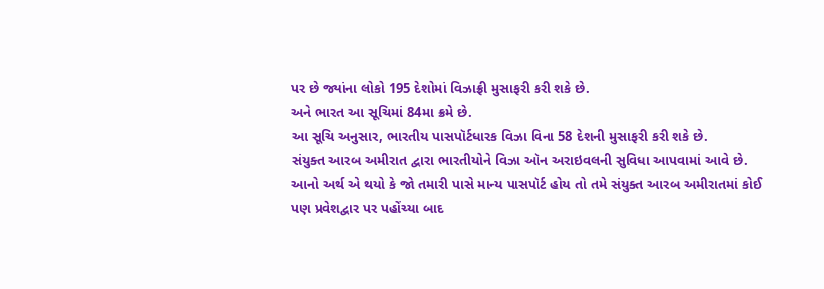પર છે જ્યાંના લોકો 195 દેશોમાં વિઝાફ્રી મુસાફરી કરી શકે છે.
અને ભારત આ સૂચિમાં 84મા ક્રમે છે.
આ સૂચિ અનુસાર, ભારતીય પાસપૉર્ટધારક વિઝા વિના 58 દેશની મુસાફરી કરી શકે છે.
સંયુક્ત આરબ અમીરાત દ્વારા ભારતીયોને વિઝા ઑન અરાઇવલની સુવિધા આપવામાં આવે છે.
આનો અર્થ એ થયો કે જો તમારી પાસે માન્ય પાસપૉર્ટ હોય તો તમે સંયુક્ત આરબ અમીરાતમાં કોઈ પણ પ્રવેશદ્વાર પર પહોંચ્યા બાદ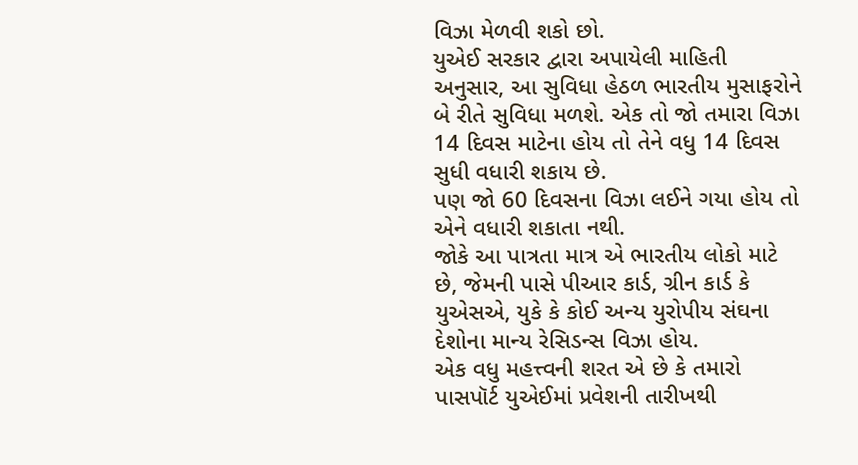વિઝા મેળવી શકો છો.
યુએઈ સરકાર દ્વારા અપાયેલી માહિતી અનુસાર, આ સુવિધા હેઠળ ભારતીય મુસાફરોને બે રીતે સુવિધા મળશે. એક તો જો તમારા વિઝા 14 દિવસ માટેના હોય તો તેને વધુ 14 દિવસ સુધી વધારી શકાય છે.
પણ જો 60 દિવસના વિઝા લઈને ગયા હોય તો એને વધારી શકાતા નથી.
જોકે આ પાત્રતા માત્ર એ ભારતીય લોકો માટે છે, જેમની પાસે પીઆર કાર્ડ, ગ્રીન કાર્ડ કે યુએસએ, યુકે કે કોઈ અન્ય યુરોપીય સંઘના દેશોના માન્ય રેસિડન્સ વિઝા હોય.
એક વધુ મહત્ત્વની શરત એ છે કે તમારો પાસપૉર્ટ યુએઈમાં પ્રવેશની તારીખથી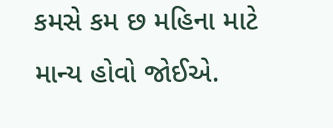કમસે કમ છ મહિના માટે માન્ય હોવો જોઈએ.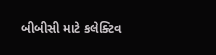બીબીસી માટે કલેક્ટિવ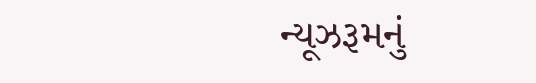ન્યૂઝરૂમનું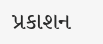પ્રકાશન